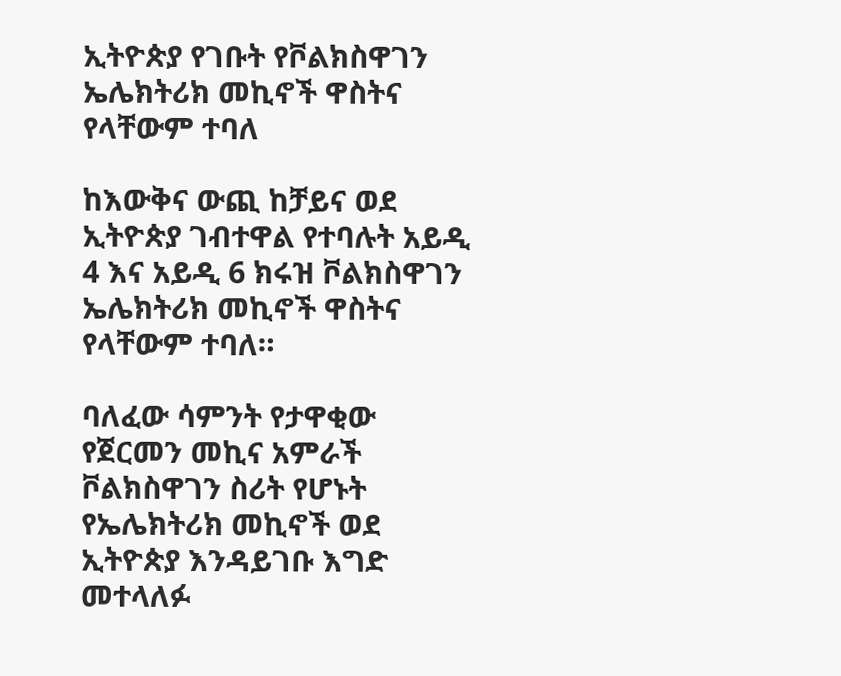ኢትዮጵያ የገቡት የቮልክስዋገን ኤሌክትሪክ መኪኖች ዋስትና የላቸውም ተባለ

ከእውቅና ውጪ ከቻይና ወደ ኢትዮጵያ ገብተዋል የተባሉት አይዲ 4 እና አይዲ 6 ክሩዝ ቮልክስዋገን ኤሌክትሪክ መኪኖች ዋስትና የላቸውም ተባለ።

ባለፈው ሳምንት የታዋቂው የጀርመን መኪና አምራች ቮልክስዋገን ስሪት የሆኑት የኤሌክትሪክ መኪኖች ወደ ኢትዮጵያ እንዳይገቡ እግድ መተላለፉ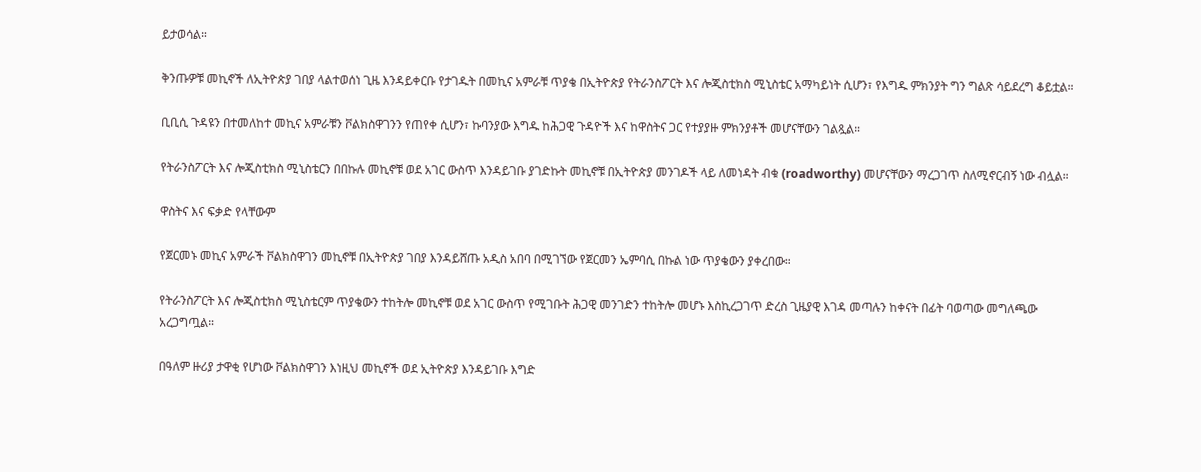ይታወሳል።

ቅንጡዎቹ መኪኖች ለኢትዮጵያ ገበያ ላልተወሰነ ጊዜ እንዳይቀርቡ የታገዱት በመኪና አምራቹ ጥያቄ በኢትዮጵያ የትራንስፖርት እና ሎጂስቲክስ ሚኒስቴር አማካይነት ሲሆን፣ የእግዱ ምክንያት ግን ግልጽ ሳይደረግ ቆይቷል።

ቢቢሲ ጉዳዩን በተመለከተ መኪና አምራቹን ቮልክስዋገንን የጠየቀ ሲሆን፣ ኩባንያው እግዱ ከሕጋዊ ጉዳዮች እና ከዋስትና ጋር የተያያዙ ምክንያቶች መሆናቸውን ገልጿል።

የትራንስፖርት እና ሎጂስቲክስ ሚኒስቴርን በበኩሉ መኪኖቹ ወደ አገር ውስጥ እንዳይገቡ ያገድኩት መኪኖቹ በኢትዮጵያ መንገዶች ላይ ለመነዳት ብቁ (roadworthy) መሆናቸውን ማረጋገጥ ስለሚኖርብኝ ነው ብሏል።

ዋስትና እና ፍቃድ የላቸውም

የጀርመኑ መኪና አምራች ቮልክስዋገን መኪኖቹ በኢትዮጵያ ገበያ እንዳይሸጡ አዲስ አበባ በሚገኘው የጀርመን ኤምባሲ በኩል ነው ጥያቄውን ያቀረበው።

የትራንስፖርት እና ሎጂስቲክስ ሚኒስቴርም ጥያቄውን ተከትሎ መኪኖቹ ወደ አገር ውስጥ የሚገቡት ሕጋዊ መንገድን ተከትሎ መሆኑ እስኪረጋገጥ ድረስ ጊዜያዊ እገዳ መጣሉን ከቀናት በፊት ባወጣው መግለጫው አረጋግጧል።

በዓለም ዙሪያ ታዋቂ የሆነው ቮልክስዋገን እነዚህ መኪኖች ወደ ኢትዮጵያ እንዳይገቡ እግድ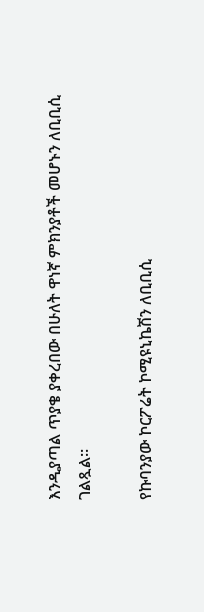እንዲያጣል ጥያቄ ያቀረበው በሁለት ዋነኛ ምክንያቶች መሆኑን ለቢቢሲ ገልጿል።

የኩባንያው ኮርፖሬት ኮሚዩኒኬሽን ለቢቢሲ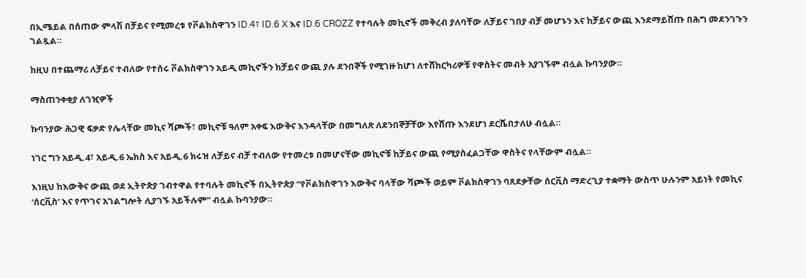በኢሜይል በሰጠው ምላሽ በቻይና የሚመረቱ የቮልክስዋገን ID.4፣ ID.6 X እና ID.6 CROZZ የተባሉት መኪኖች መቅረብ ያለባቸው ለቻይና ገበያ ብቻ መሆኑን እና ከቻይና ውጪ እንደማይሸጡ በሕግ መደንገጉን ገልጿል።

ከዚህ በተጨማሪ ለቻይና ተብለው የተሰሩ ቮልክስዋገን አይዲ መኪኖችን ከቻይና ውጪ ያሉ ደንበኞች የሚገዙ ከሆነ ለተሸከርካሪዎቹ የዋስትና መብት አያገኙም ብሏል ኩባንያው።

ማስጠንቀቂያ ለገዢዎች

ኩባንያው ሕጋዊ ፍቃድ የሌላቸው መኪና ሻጮች፣ መኪኖቹ ዓለም አቀፍ እውቅና እንዳላቸው በመግለጽ ለደንበኞቻቸው እየሸጡ እንደሆነ ደርሼበታለሁ ብሏል።

ነገር ግን አይዲ.4፣ አይዲ.6 ኤክስ እና አይዲ.6 ክሩዝ ለቻይና ብቻ ተብለው የተመረቱ በመሆናቸው መኪኖቹ ከቻይና ውጪ የሚያስፈልጋቸው ዋስትና የላቸውም ብሏል።

እነዚህ ከእውቅና ውጪ ወደ ኢትዮጵያ ገብተዋል የተባሉት መኪኖች በኢትዮጵያ “የቮልክስዋገን እውቅና ባላቸው ሻጮች ወይም ቮልክስዋገን ባጸደቃቸው ሰርቪስ ማድረጊያ ተቋማት ውስጥ ሁሉንም አይነት የመኪና ‘ሰርቪስ’ እና የጥገና አገልግሎት ሊያገኙ አይችሉም” ብሏል ኩባንያው።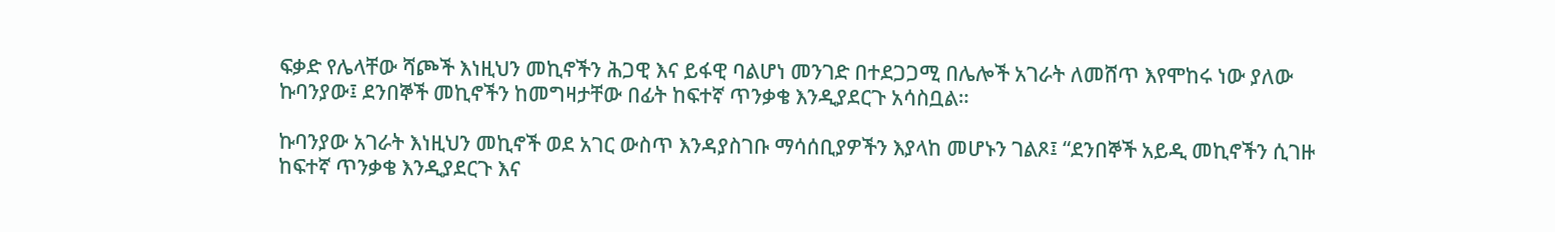ፍቃድ የሌላቸው ሻጮች እነዚህን መኪኖችን ሕጋዊ እና ይፋዊ ባልሆነ መንገድ በተደጋጋሚ በሌሎች አገራት ለመሸጥ እየሞከሩ ነው ያለው ኩባንያው፤ ደንበኞች መኪኖችን ከመግዛታቸው በፊት ከፍተኛ ጥንቃቄ እንዲያደርጉ አሳስቧል።

ኩባንያው አገራት እነዚህን መኪኖች ወደ አገር ውስጥ እንዳያስገቡ ማሳሰቢያዎችን እያላከ መሆኑን ገልጾ፤ “ደንበኞች አይዲ መኪኖችን ሲገዙ ከፍተኛ ጥንቃቄ እንዲያደርጉ እና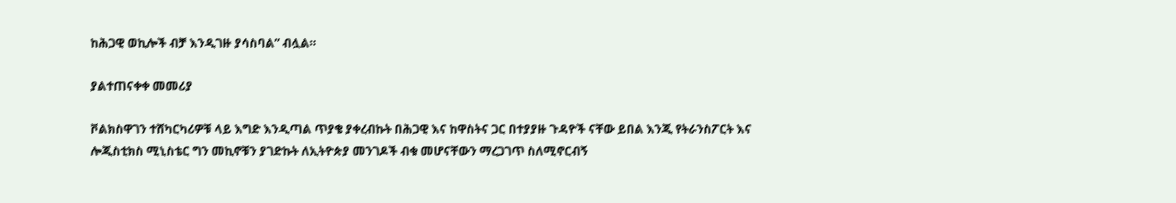ከሕጋዊ ወኪሎች ብቻ እንዲገዙ ያሳስባል” ብሏል።

ያልተጠናቀቀ መመሪያ

ቮልክስዋገን ተሸካርካሪዎቹ ላይ እግድ እንዲጣል ጥያቄ ያቀረብኩት በሕጋዊ እና ከዋስትና ጋር በተያያዙ ጉዳዮች ናቸው ይበል እንጂ የትራንስፖርት እና ሎጂስቲክስ ሚኒስቴር ግን መኪኖቹን ያገድኩት ለኢትዮጵያ መንገዶች ብቁ መሆናቸውን ማረጋገጥ ስለሚኖርብኝ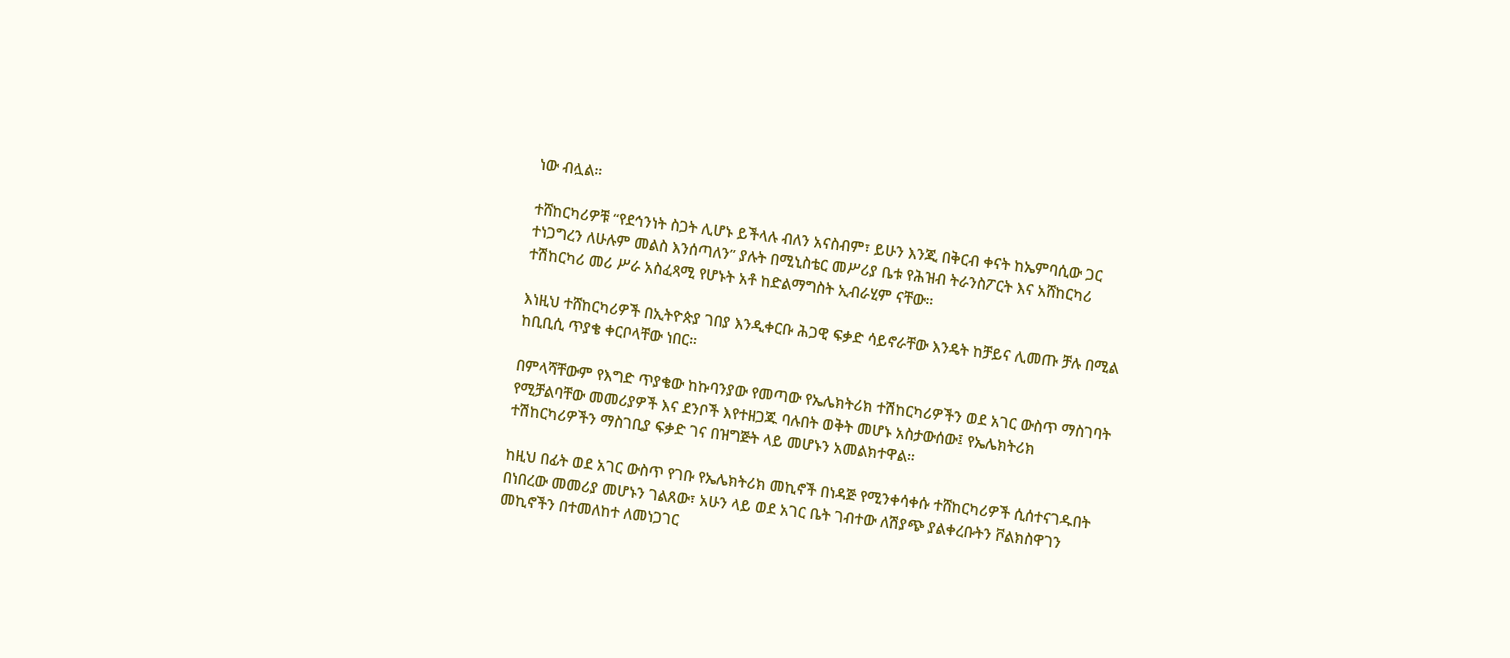ነው ብሏል።

ተሸከርካሪዎቹ “የደኅንነት ስጋት ሊሆኑ ይችላሉ ብለን አናስብም፣ ይሁን እንጂ በቅርብ ቀናት ከኤምባሲው ጋር ተነጋግረን ለሁሉም መልስ እንሰጣለን” ያሉት በሚኒስቴር መሥሪያ ቤቱ የሕዝብ ትራንስፖርት እና አሸከርካሪ ተሽከርካሪ መሪ ሥራ አስፈጻሚ የሆኑት አቶ ከድልማግስት ኢብራሂም ናቸው።

እነዚህ ተሸከርካሪዎች በኢትዮጵያ ገበያ እንዲቀርቡ ሕጋዊ ፍቃድ ሳይኖራቸው እንዴት ከቻይና ሊመጡ ቻሉ በሚል ከቢቢሲ ጥያቄ ቀርቦላቸው ነበር።

በምላሻቸውም የእግድ ጥያቄው ከኩባንያው የመጣው የኤሌክትሪክ ተሽከርካሪዎችን ወደ አገር ውስጥ ማስገባት የሚቻልባቸው መመሪያዎች እና ደንቦች እየተዘጋጁ ባሉበት ወቅት መሆኑ አስታውሰው፤ የኤሌክትሪክ ተሽከርካሪዎችን ማስገቢያ ፍቃድ ገና በዝግጅት ላይ መሆኑን አመልክተዋል።

ከዚህ በፊት ወደ አገር ውስጥ የገቡ የኤሌክትሪክ መኪኖች በነዳጅ የሚንቀሳቀሱ ተሸከርካሪዎች ሲሰተናገዱበት በነበረው መመሪያ መሆኑን ገልጸው፣ አሁን ላይ ወደ አገር ቤት ገብተው ለሽያጭ ያልቀረቡትን ቮልክስዋገን መኪኖችን በተመለከተ ለመነጋገር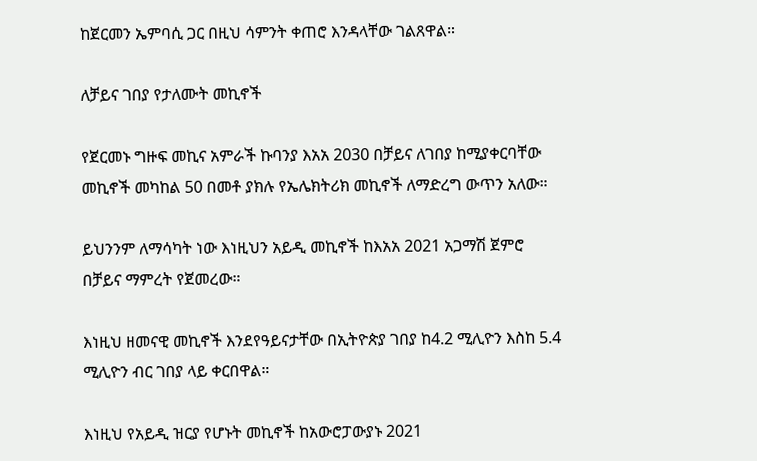ከጀርመን ኤምባሲ ጋር በዚህ ሳምንት ቀጠሮ እንዳላቸው ገልጸዋል።

ለቻይና ገበያ የታለሙት መኪኖች

የጀርመኑ ግዙፍ መኪና አምራች ኩባንያ እአአ 2030 በቻይና ለገበያ ከሚያቀርባቸው መኪኖች መካከል 50 በመቶ ያክሉ የኤሌክትሪክ መኪኖች ለማድረግ ውጥን አለው።

ይህንንም ለማሳካት ነው እነዚህን አይዲ መኪኖች ከእአአ 2021 አጋማሽ ጀምሮ በቻይና ማምረት የጀመረው።

እነዚህ ዘመናዊ መኪኖች እንደየዓይናታቸው በኢትዮጵያ ገበያ ከ4.2 ሚሊዮን እስከ 5.4 ሚሊዮን ብር ገበያ ላይ ቀርበዋል።

እነዚህ የአይዲ ዝርያ የሆኑት መኪኖች ከአውሮፓውያኑ 2021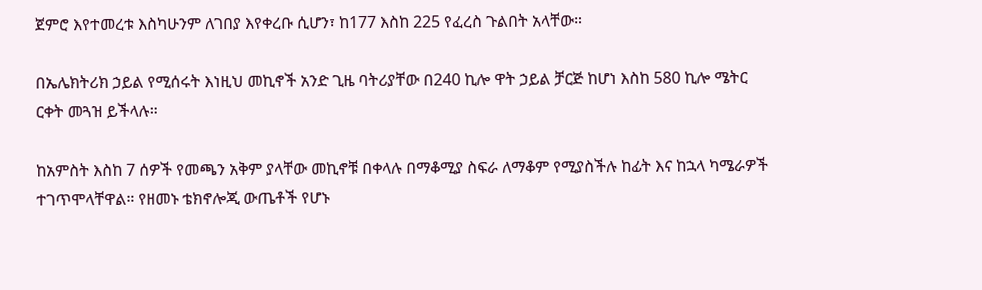ጀምሮ እየተመረቱ እስካሁንም ለገበያ እየቀረቡ ሲሆን፣ ከ177 እስከ 225 የፈረስ ጉልበት አላቸው።

በኤሌክትሪክ ኃይል የሚሰሩት እነዚህ መኪኖች አንድ ጊዜ ባትሪያቸው በ240 ኪሎ ዋት ኃይል ቻርጅ ከሆነ እስከ 580 ኪሎ ሜትር ርቀት መጓዝ ይችላሉ።

ከአምስት እስከ 7 ሰዎች የመጫን አቅም ያላቸው መኪኖቹ በቀላሉ በማቆሚያ ስፍራ ለማቆም የሚያስችሉ ከፊት እና ከኋላ ካሜራዎች ተገጥሞላቸዋል። የዘመኑ ቴክኖሎጂ ውጤቶች የሆኑ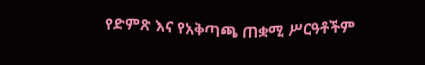የድምጽ እና የአቅጣጫ ጠቋሚ ሥርዓቶችም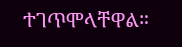ተገጥሞላቸዋል።